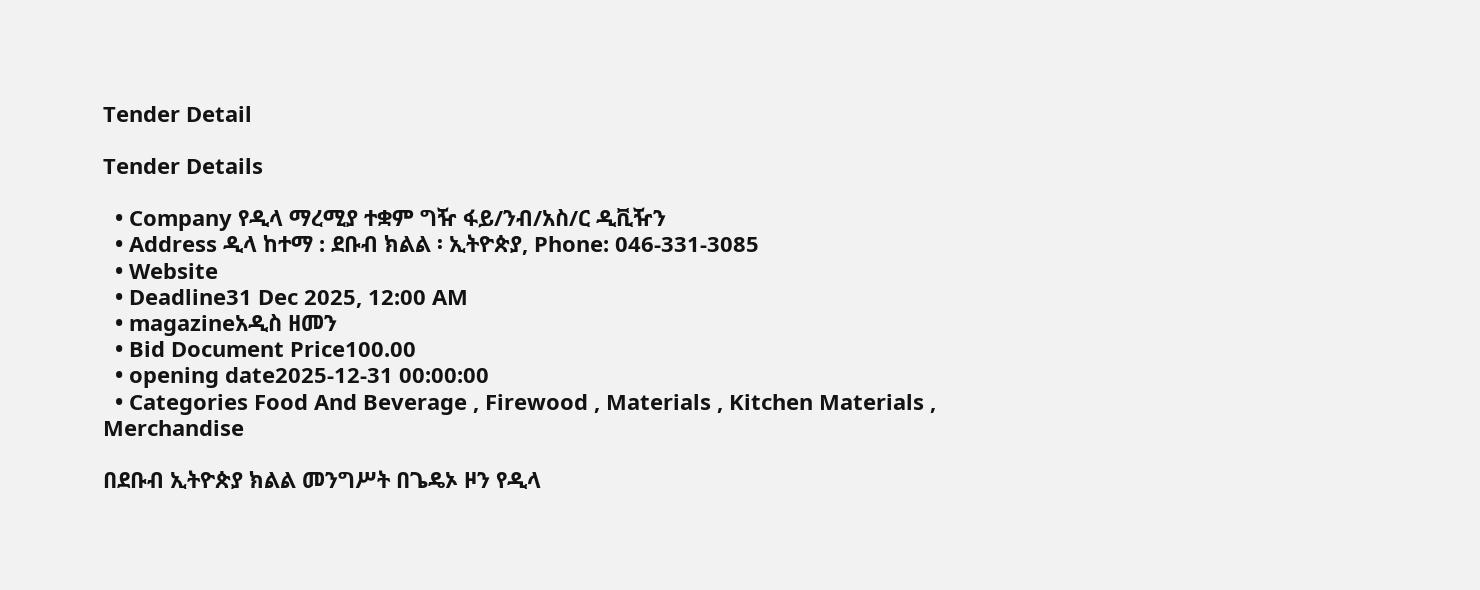Tender Detail

Tender Details

  • Company የዲላ ማረሚያ ተቋም ግዥ ፋይ/ንብ/አስ/ር ዲቪዥን
  • Address ዲላ ከተማ : ደቡብ ክልል ፡ ኢትዮጵያ, Phone: 046-331-3085
  • Website
  • Deadline31 Dec 2025, 12:00 AM
  • magazineአዲስ ዘመን
  • Bid Document Price100.00
  • opening date2025-12-31 00:00:00
  • Categories Food And Beverage , Firewood , Materials , Kitchen Materials , Merchandise

በደቡብ ኢትዮጵያ ክልል መንግሥት በጌዴኦ ዞን የዲላ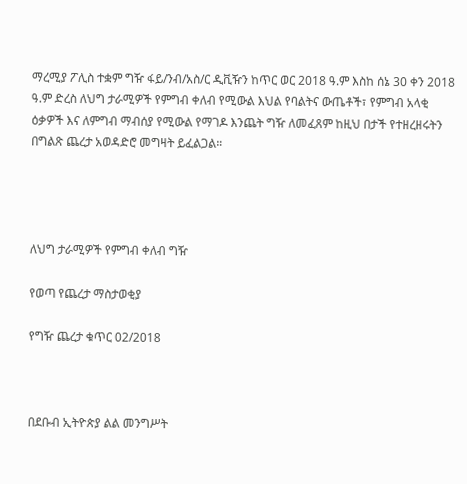ማረሚያ ፖሊስ ተቋም ግዥ ፋይ/ንብ/አስ/ር ዲቪዥን ከጥር ወር 2018 ዓ.ም እስከ ሰኔ 30 ቀን 2018 ዓ.ም ድረስ ለህግ ታራሚዎች የምግብ ቀለብ የሚውል እህል የባልትና ውጤቶች፣ የምግብ አላቂ ዕቃዎች እና ለምግብ ማብሰያ የሚውል የማገዶ እንጨት ግዥ ለመፈጸም ከዚህ በታች የተዘረዘሩትን በግልጽ ጨረታ አወዳድሮ መግዛት ይፈልጋል።




ለህግ ታራሚዎች የምግብ ቀለብ ግዥ

የወጣ የጨረታ ማስታወቂያ

የግዥ ጨረታ ቁጥር 02/2018



በደቡብ ኢትዮጵያ ልል መንግሥት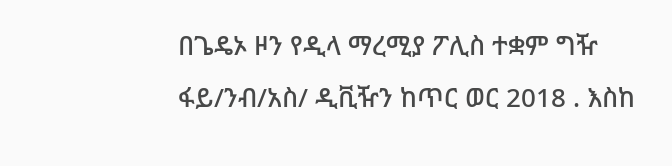በጌዴኦ ዞን የዲላ ማረሚያ ፖሊስ ተቋም ግዥ ፋይ/ንብ/አስ/ ዲቪዥን ከጥር ወር 2018 . እስከ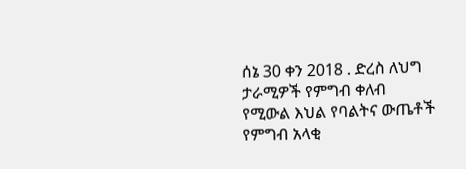ሰኔ 30 ቀን 2018 . ድረስ ለህግ ታራሚዎች የምግብ ቀለብ የሚውል እህል የባልትና ውጤቶች የምግብ አላቂ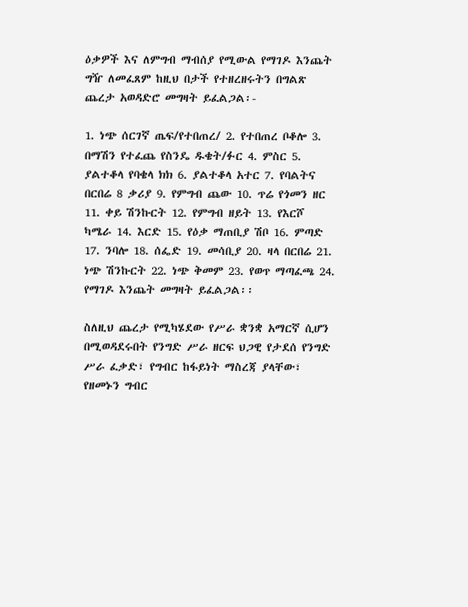ዕቃዎች እና ለምግብ ማብሰያ የሚውል የማገዶ እንጨት ግዥ ለመፈጸም ከዚህ በታች የተዘረዘሩትን በግልጽ ጨረታ አወዳድሮ መግዛት ይፈልጋል፡-

1. ነጭ ሰርገኛ ጤፍ/የተበጠረ/ 2. የተበጠረ ቦቆሎ 3. በማሽን የተፈጨ የስንዴ ዱቄት/ፉር 4. ምስር 5. ያልተቆላ የባቄላ ክክ 6. ያልተቆላ አተር 7. የባልትና በርበሬ 8 ቃሪያ 9. የምግብ ጨው 10. ጥሬ የጎመን ዘር 11. ቀይ ሽንኩርት 12. የምግብ ዘይት 13. የእርሾ ካሜራ 14. እርድ 15. የዕቃ ማጠቢያ ሽቦ 16. ምጣድ 17. ንባሎ 18. ሰፌድ 19. መሳቢያ 20. ዛላ በርበሬ 21. ነጭ ሽንኩርት 22. ነጭ ቅመም 23. የወጥ ማጣፈጫ 24. የማገዶ እንጨት መግዛት ይፈልጋል፡፡

ስለዚህ ጨረታ የሚካሄደው የሥራ ቋንቋ አማርኛ ሲሆን በሚወዳደሩበት የንግድ ሥራ ዘርፍ ህጋዊ የታደሰ የንግድ ሥራ ፈቃድ፣ የግብር ከፋይነት ማስረጃ ያላቸው፣ የዘመኑን ግብር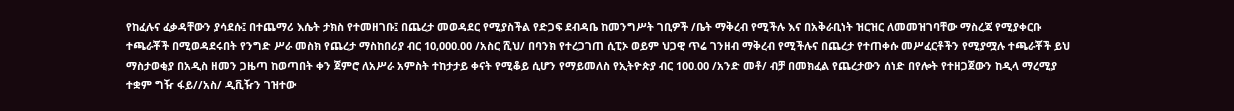የከፈሉና ፈቃዳቸውን ያሳደሱ፤ በተጨማሪ እሴት ታክስ የተመዘገቡ፤ በጨረታ መወዳደር የሚያስችል የድጋፍ ደብዳቤ ከመንግሥት ገቢዎች /ቤት ማቅረብ የሚችሉ እና በአቅራቢነት ዝርዝር ለመመዝገባቸው ማስረጃ የሚያቀርቡ ተጫራቾች በሚወዳደሩበት የንግድ ሥራ መስክ የጨረታ ማስከበሪያ ብር 10,000.00 /አስር ሺህ/ በባንክ የተረጋገጠ ሲፒኦ ወይም ህጋዊ ጥሬ ገንዘብ ማቅረብ የሚችሉና በጨረታ የተጠቀሱ መሥፈርቶችን የሚያሟሉ ተጫራቾች ይህ ማስታወቂያ በአዲስ ዘመን ጋዜጣ ከወጣበት ቀን ጀምሮ ለአሥራ አምስት ተከታታይ ቀናት የሚቆይ ሲሆን የማይመለስ የኢትዮጵያ ብር 100.00 /አንድ መቶ/ ብቻ በመክፈል የጨረታውን ሰነድ በየሎት የተዘጋጀውን ከዲላ ማረሚያ ተቋም ግዥ ፋይ//አስ/ ዲቪዥን ገዝተው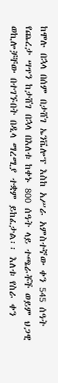ከሞሉ በኋላ በሰም በታሸገ ኤንቬሎፕ እስከ አሥራ አምስተኛው ቀን 545 ሰዓት የጨረታ ሣጥን ከታሸገ በኋላ በእለቱ ከቀኑ 800 ሰዓት ላይ ተጫራቾች ወይም ህጋዊ ወኪሎቻቸው በተገኙበት በዲላ ማረሚያ ተቋም ይከፈታል፡፡ እለቱ የስራ ቀን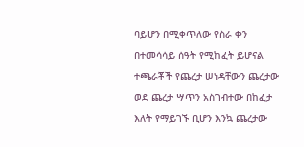ባይሆን በሚቀጥለው የስራ ቀን በተመሳሳይ ሰዓት የሚከፈት ይሆናል ተጫራቾች የጨረታ ሠነዳቸውን ጨረታው ወደ ጨረታ ሣጥን አስገብተው በከፈታ እለት የማይገኙ ቢሆን እንኳ ጨረታው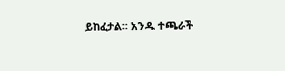ይከፈታል፡፡ አንዱ ተጫራች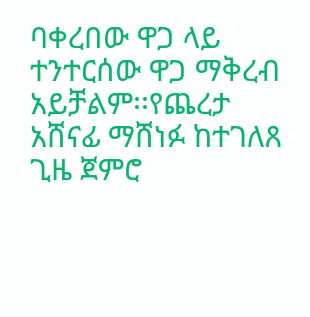ባቀረበው ዋጋ ላይ ተንተርሰው ዋጋ ማቅረብ አይቻልም፡፡የጨረታ አሸናፊ ማሸነፉ ከተገለጸ ጊዜ ጀምሮ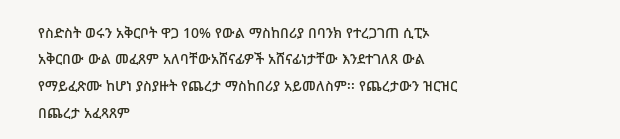የስድስት ወሩን አቅርቦት ዋጋ 10% የውል ማስከበሪያ በባንክ የተረጋገጠ ሲፒኦ አቅርበው ውል መፈጸም አለባቸውአሸናፊዎች አሸናፊነታቸው እንደተገለጸ ውል የማይፈጽሙ ከሆነ ያስያዙት የጨረታ ማስከበሪያ አይመለስም፡፡ የጨረታውን ዝርዝር በጨረታ አፈጻጸም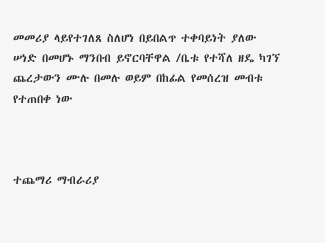መመሪያ ላይየተገለጸ ስለሆነ በይበልጥ ተቀባይነት ያለው ሠነድ በመሆኑ ማንበብ ይኖርባቸዋል /ቤቱ የተሻለ ዘዴ ካገኘ ጨረታውን ሙሉ በመሉ ወይም በከፊል የመሰረዝ መብቱ የተጠበቀ ነው



ተጨማሪ ማብራሪያ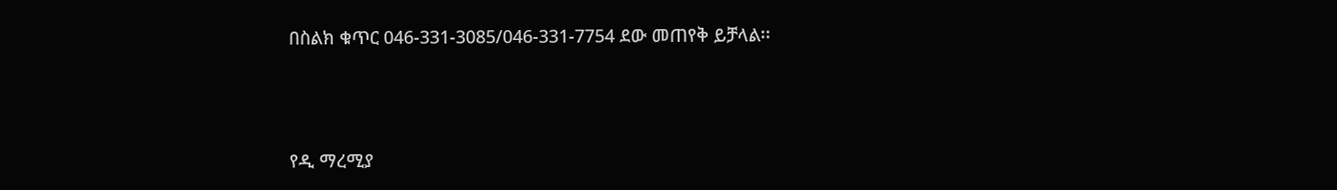በስልክ ቁጥር 046-331-3085/046-331-7754 ደው መጠየቅ ይቻላል፡፡



የዲ ማረሚያ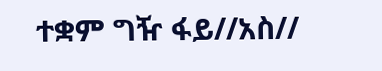ተቋም ግዥ ፋይ//አስ//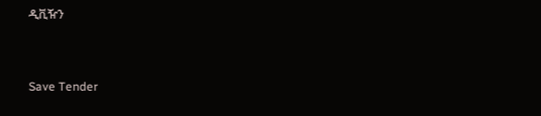ዲቪዥን



Save Tender